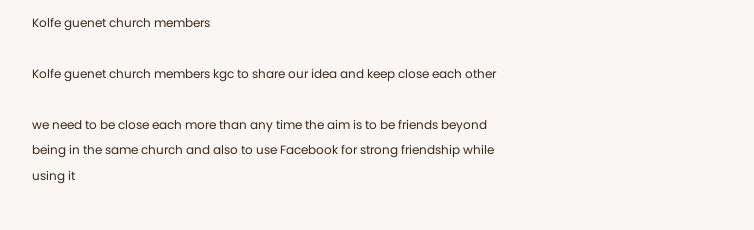Kolfe guenet church members

Kolfe guenet church members kgc to share our idea and keep close each other

we need to be close each more than any time the aim is to be friends beyond being in the same church and also to use Facebook for strong friendship while using it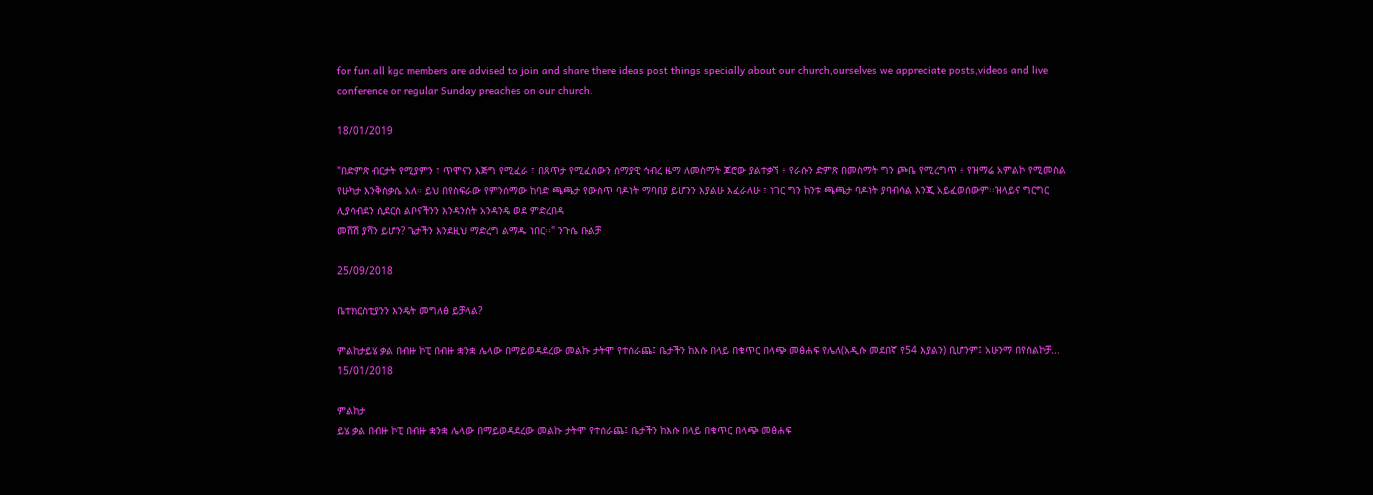for fun.all kgc members are advised to join and share there ideas post things specially about our church,ourselves we appreciate posts,videos and live conference or regular Sunday preaches on our church.

18/01/2019

"በድምጽ ብርታት የሚያምን ፣ ጥሞናን እጅግ የሚፈራ ፣ በጸጥታ የሚፈሰውን ሰማያዊ ኅብረ ዜማ ለመስማት ጆሮው ያልተቃኘ ፥ የራሱን ድምጽ በመስማት ግን ጮቤ የሚረግጥ ፥ የዝማሬ አምልኮ የሚመስል የሁካታ እንቅስቃሴ አለ። ይህ በየስፍራው የምንሰማው ከባድ ጫጫታ የውስጥ ባዶነት ማባበያ ይሆንን እያልሁ እፈራለሁ ፣ ነገር ግን ከንቱ ጫጫታ ባዶነት ያባብሳል እንጂ አይፈወሰውም፡፡ዝላይና ግርግር ሊያሳብደን ሲደርስ ልቦናችንን እንዳንስት አንዳንዴ ወደ ምድረበዳ
መሸሽ ያሻን ይሆን? ጌታችን እንደዚህ ማድረግ ልማዱ ነበር፡፡" ንጉሴ ቡልቻ

25/09/2018

ቤተክርስቲያንን እንዴት መግለፅ ይቻላል?

ምልከታይሄ ቃል በብዙ ኮፒ በብዙ ቋንቋ ሌላው በማይወዳደረው መልኩ ታትሞ የተሰራጨ፤ ቤታችን ከእሱ በላይ በቁጥር በላጭ መፅሐፍ የሌለ(አዲሱ መደበኛ የ54 እያልን) ቢሆንም፤ አሁንማ በየስልኮቻ...
15/01/2018

ምልከታ
ይሄ ቃል በብዙ ኮፒ በብዙ ቋንቋ ሌላው በማይወዳደረው መልኩ ታትሞ የተሰራጨ፤ ቤታችን ከእሱ በላይ በቁጥር በላጭ መፅሐፍ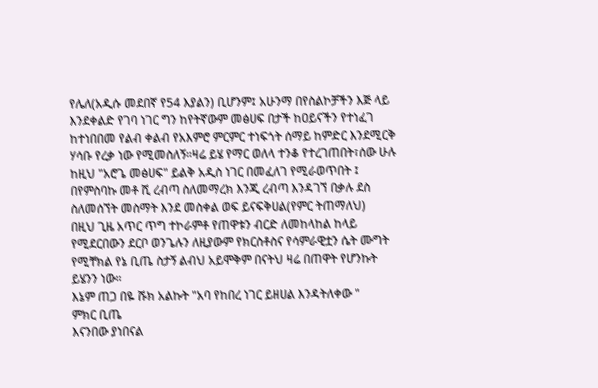የሌለ(አዲሱ መደበኛ የ54 እያልን) ቢሆንም፤ አሁንማ በየስልኮቻችን እጅ ላይ እንደቀልድ የገባ ነገር ግን ከየትኛውም መፅሀፍ በታች ከዐይናችን የተነፈገ ከተነበበመ የልብ ቀልብ የአእምሮ ምርምር ተነፍጎት ሰማይ ከምድር እንደሚርቅ ሃሳቡ የረቃ ነው የሚመስለኝ።ዛሬ ይሄ የማር ወለላ ተንቆ የተረገጠበት፣ሰው ሁሉ ከዚህ "አሮጌ መፅሀፍ" ይልቅ አዲስ ነገር በመፈለገ የሚራወጥበት ፤ በየምስባኩ መቶ ሺ ረብጣ ስለመማረክ እንጂ ረብጣ እንዳገኘ በቃሉ ደስ ስለመሰኘት መስማት እንደ መስቀል ወፍ ይናፍቅሀል(የምር ትጠማለህ)
በዚህ ጊዜ አጥር ጥግ ተኮራምቶ የጠዋቱን ብርድ ለመከላከል ከላይ የሚደርበውን ደርቦ ወንጌሉን ለዚያውም የክርስቶስና የሳምራዊቷን ሴት ሙግት የሚቸክል የኔ ቢጤ ስታኝ ልብህ አይሞቅም በናትህ ዛሬ በጠዋት የሆንኩት ይሄንን ነው።
እኔም ጠጋ በዬ ሹክ አልኩት "አባ የከበረ ነገር ይዘሀል እንዳትለቀው "
ምክር ቢጤ
እናንበው ያነበናል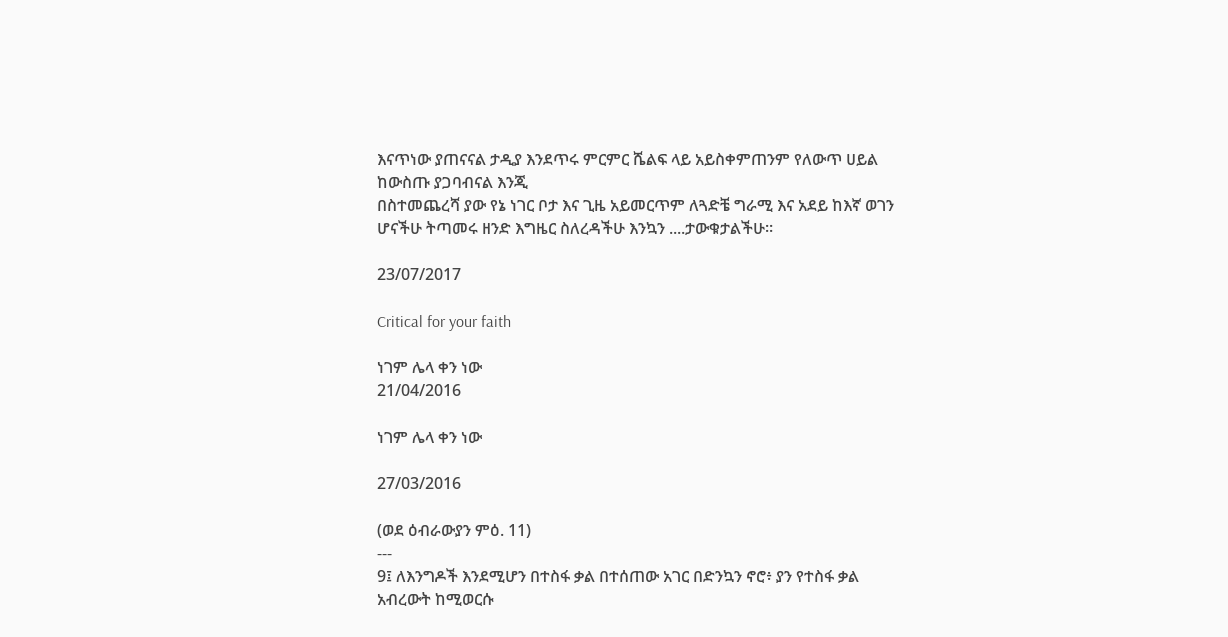እናጥነው ያጠናናል ታዲያ እንደጥሩ ምርምር ሼልፍ ላይ አይስቀምጠንም የለውጥ ሀይል ከውስጡ ያጋባብናል እንጂ
በስተመጨረሻ ያው የኔ ነገር ቦታ እና ጊዜ አይመርጥም ለጓድቼ ግራሚ እና አደይ ከእኛ ወገን ሆናችሁ ትጣመሩ ዘንድ እግዜር ስለረዳችሁ እንኳን ....ታውቁታልችሁ።

23/07/2017

Critical for your faith

ነገም ሌላ ቀን ነው
21/04/2016

ነገም ሌላ ቀን ነው

27/03/2016

(ወደ ዕብራውያን ምዕ. 11)
---
9፤ ለእንግዶች እንደሚሆን በተስፋ ቃል በተሰጠው አገር በድንኳን ኖሮ፥ ያን የተስፋ ቃል አብረውት ከሚወርሱ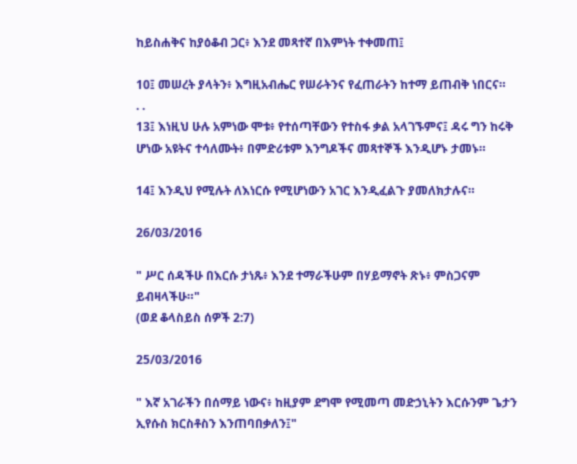ከይስሐቅና ከያዕቆብ ጋር፥ እንደ መጻተኛ በእምነት ተቀመጠ፤

10፤ መሠረት ያላትን፥ እግዚአብሔር የሠራትንና የፈጠራትን ከተማ ይጠብቅ ነበርና።
. .
13፤ እነዚህ ሁሉ አምነው ሞቱ፥ የተሰጣቸውን የተስፋ ቃል አላገኙምና፤ ዳሩ ግን ከሩቅ ሆነው አዩትና ተሳለሙት፥ በምድሪቱም እንግዶችና መጻተኞች እንዲሆኑ ታመኑ።

14፤ እንዲህ የሚሉት ለእነርሱ የሚሆነውን አገር እንዲፈልጉ ያመለክታሉና።

26/03/2016

" ሥር ሰዳችሁ በእርሱ ታነጹ፥ እንደ ተማራችሁም በሃይማኖት ጽኑ፥ ምስጋናም ይብዛላችሁ።"
(ወደ ቆላስይስ ሰዎች 2:7)

25/03/2016

" እኛ አገራችን በሰማይ ነውና፥ ከዚያም ደግሞ የሚመጣ መድኃኒትን እርሱንም ጌታን ኢየሱስ ክርስቶስን እንጠባበቃለን፤"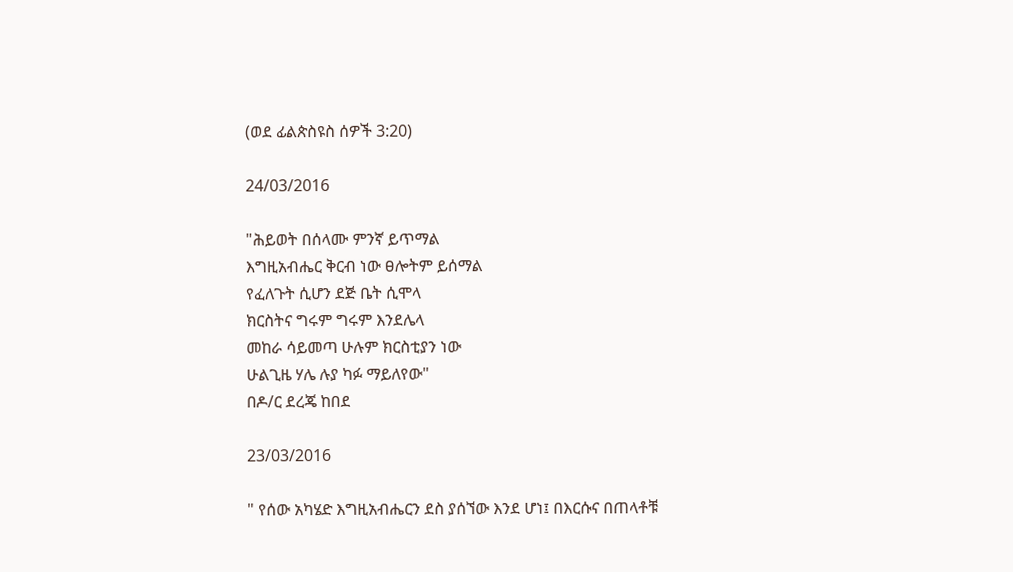(ወደ ፊልጵስዩስ ሰዎች 3:20)

24/03/2016

"ሕይወት በሰላሙ ምንኛ ይጥማል
እግዚአብሔር ቅርብ ነው ፀሎትም ይሰማል
የፈለጉት ሲሆን ደጅ ቤት ሲሞላ
ክርስትና ግሩም ግሩም እንደሌላ
መከራ ሳይመጣ ሁሉም ክርስቲያን ነው
ሁልጊዜ ሃሌ ሉያ ካፉ ማይለየው"
በዶ/ር ደረጄ ከበደ

23/03/2016

" የሰው አካሄድ እግዚአብሔርን ደስ ያሰኘው እንደ ሆነ፤ በእርሱና በጠላቶቹ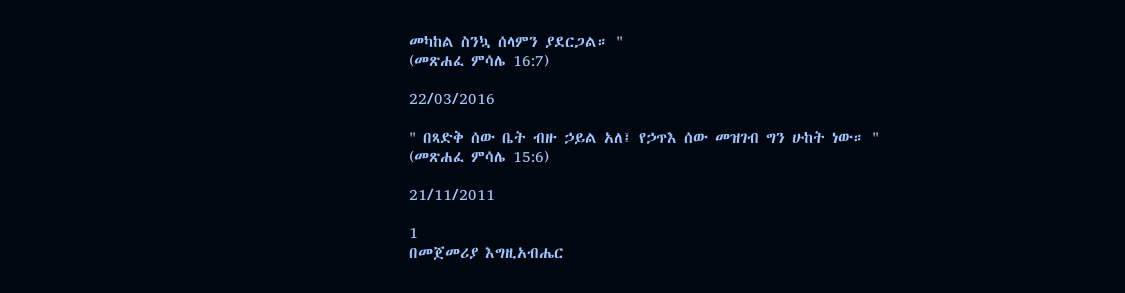መካከል ስንኳ ሰላምን ያደርጋል። "
(መጽሐፈ ምሳሌ 16:7)

22/03/2016

" በጻድቅ ሰው ቤት ብዙ ኃይል አለ፤ የኃጥእ ሰው መዝገብ ግን ሁከት ነው። "
(መጽሐፈ ምሳሌ 15:6)

21/11/2011

1
በመጀመሪያ እግዚአብሔር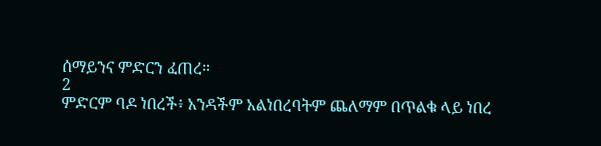ሰማይንና ምድርን ፈጠረ።
2
ምድርም ባዶ ነበረች፥ አንዳችም አልነበረባትም ጨለማም በጥልቁ ላይ ነበረ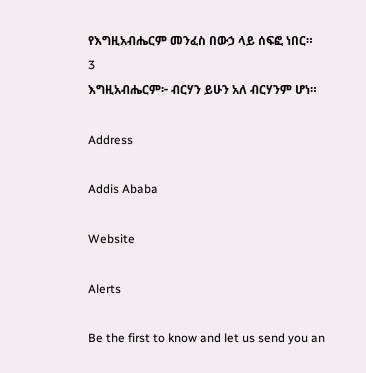የእግዚአብሔርም መንፈስ በውኃ ላይ ሰፍፎ ነበር።
3
እግዚአብሔርም፦ ብርሃን ይሁን አለ ብርሃንም ሆነ።

Address

Addis Ababa

Website

Alerts

Be the first to know and let us send you an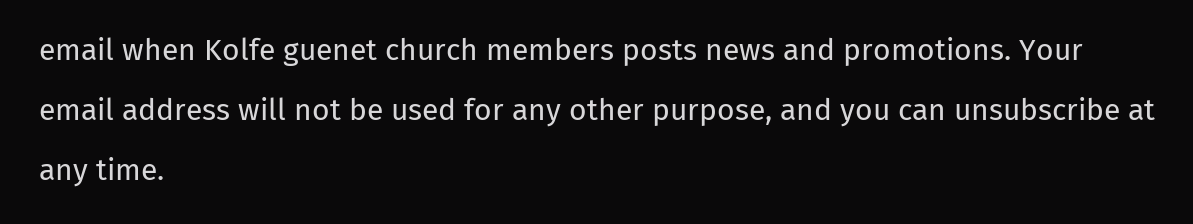email when Kolfe guenet church members posts news and promotions. Your email address will not be used for any other purpose, and you can unsubscribe at any time.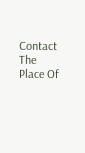Contact The Place Of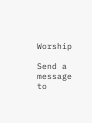Worship

Send a message to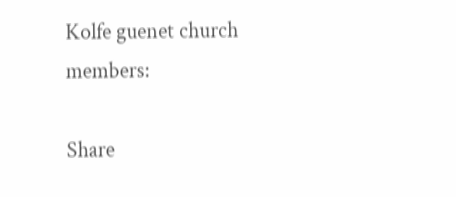Kolfe guenet church members:

Share